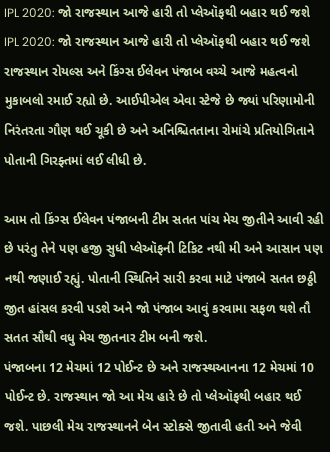IPL 2020: જો રાજસ્થાન આજે હારી તો પ્લેઑફથી બહાર થઈ જશે
IPL 2020: જો રાજસ્થાન આજે હારી તો પ્લેઑફથી બહાર થઈ જશે
રાજસ્થાન રોયલ્સ અને કિંગ્સ ઈલેવન પંજાબ વચ્ચે આજે મહત્વનો મુકાબલો રમાઈ રહ્યો છે. આઈપીએલ એવા સ્ટેજે છે જ્યાં પરિણામોની નિરંતરતા ગૌણ થઈ ચૂકી છે અને અનિશ્ચિતતાના રોમાંચે પ્રતિયોગિતાને પોતાની ગિરફ્તમાં લઈ લીધી છે.

આમ તો કિંગ્સ ઈલેવન પંજાબની ટીમ સતત પાંચ મેચ જીતીને આવી રહી છે પરંતુ તેને પણ હજી સુધી પ્લેઑફની ટિકિટ નથી મી અને આસાન પણ નથી જણાઈ રહ્યું. પોતાની સ્થિતિને સારી કરવા માટે પંજાબે સતત છઠ્ઠી જીત હાંસલ કરવી પડશે અને જો પંજાબ આવું કરવામા સફળ થશે તૌ સતત સૌથી વધુ મેચ જીતનાર ટીમ બની જશે.
પંજાબના 12 મેચમાં 12 પોઈન્ટ છે અને રાજસ્થઆનના 12 મેચમાં 10 પોઈન્ટ છે. રાજસ્થાન જો આ મેચ હારે છે તો પ્લેઑફથી બહાર થઈ જશે. પાછલી મેચ રાજસ્થાનને બેન સ્ટોક્સે જીતાવી હતી અને જેવી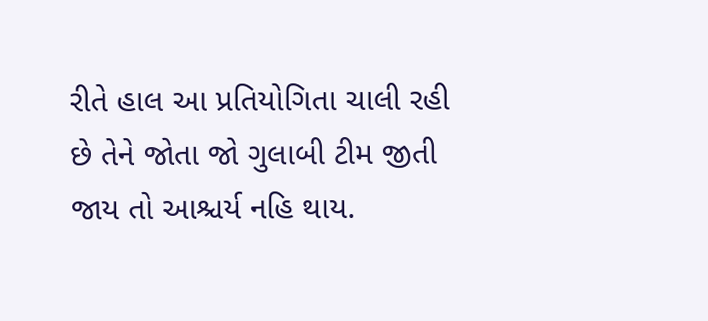રીતે હાલ આ પ્રતિયોગિતા ચાલી રહી છે તેને જોતા જો ગુલાબી ટીમ જીતી જાય તો આશ્ચર્ય નહિ થાય.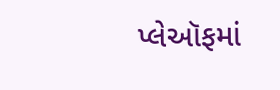પ્લેઑફમાં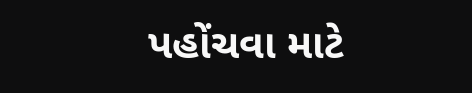પહોંચવા માટે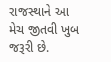રાજસ્થાને આ મેચ જીતવી ખુબ જરૂરી છે.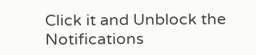Click it and Unblock the Notifications